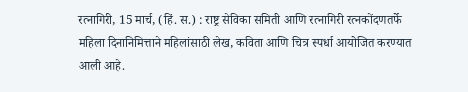रत्नागिरी, 15 मार्च, (हिं. स.) : राष्ट्र सेविका समिती आणि रत्नागिरी रत्नकोंदणतर्फे महिला दिनानिमित्ताने महिलांसाठी लेख, कविता आणि चित्र स्पर्धा आयोजित करण्यात आली आहे.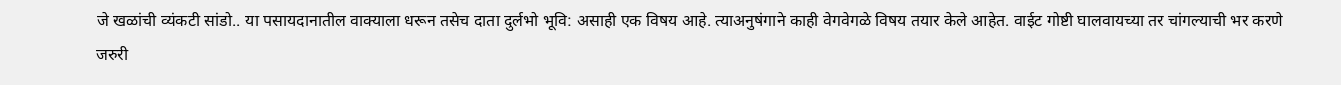जे खळांची व्यंकटी सांडो.. या पसायदानातील वाक्याला धरून तसेच दाता दुर्लभो भूवि: असाही एक विषय आहे. त्याअनुषंगाने काही वेगवेगळे विषय तयार केले आहेत. वाईट गोष्टी घालवायच्या तर चांगल्याची भर करणे जरुरी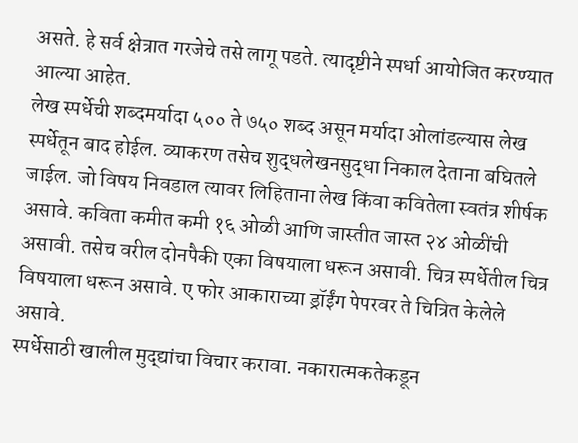असते. हे सर्व क्षेत्रात गरजेचे तसे लागू पडते. त्यादृष्टीने स्पर्धा आयोजित करण्यात आल्या आहेत.
लेख स्पर्धेची शब्दमर्यादा ५०० ते ७५० शब्द असून मर्यादा ओलांडल्यास लेख स्पर्धेतून बाद होईल. व्याकरण तसेच शुद्धलेखनसुद्धा निकाल देताना बघितले जाईल. जो विषय निवडाल त्यावर लिहिताना लेख किंवा कवितेला स्वतंत्र शीर्षक असावे. कविता कमीत कमी १६ ओळी आणि जास्तीत जास्त २४ ओळींची असावी. तसेच वरील दोनपैकी एका विषयाला धरून असावी. चित्र स्पर्धेतील चित्र विषयाला धरून असावे. ए फोर आकाराच्या ड्रॉईंग पेपरवर ते चित्रित केलेले असावे.
स्पर्धेसाठी खालील मुद्द्यांचा विचार करावा. नकारात्मकतेकडून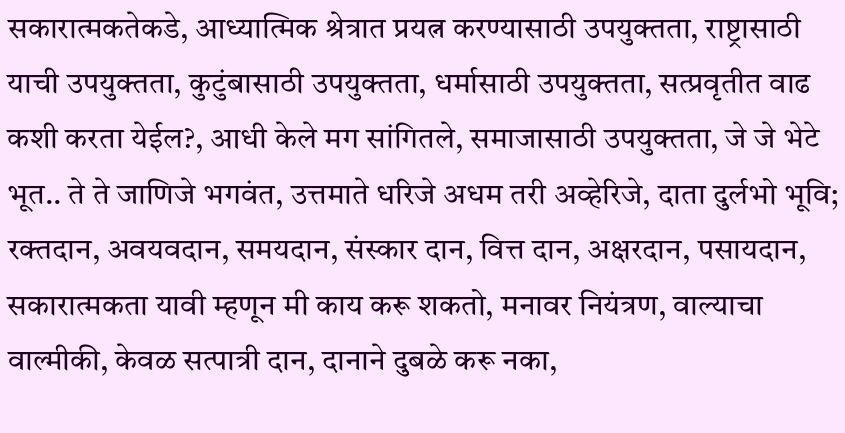सकारात्मकतेकडे, आध्यात्मिक श्रेत्रात प्रयत्न करण्यासाठी उपयुक्तता, राष्ट्रासाठी याची उपयुक्तता, कुटुंबासाठी उपयुक्तता, धर्मासाठी उपयुक्तता, सत्प्रवृतीत वाढ कशी करता येईल?, आधी केले मग सांगितले, समाजासाठी उपयुक्तता, जे जे भेटे भूत.. ते ते जाणिजे भगवंत, उत्तमाते धरिजे अधम तरी अव्हेरिजे, दाता दुर्लभो भूवि; रक्तदान, अवयवदान, समयदान, संस्कार दान, वित्त दान, अक्षरदान, पसायदान, सकारात्मकता यावी म्हणून मी काय करू शकतो, मनावर नियंत्रण, वाल्याचा वाल्मीकी, केवळ सत्पात्री दान, दानाने दुबळे करू नका,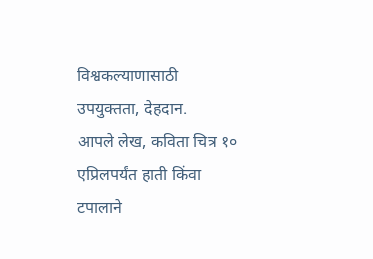विश्वकल्याणासाठी उपयुक्तता, देहदान.
आपले लेख, कविता चित्र १० एप्रिलपर्यंत हाती किंवा टपालाने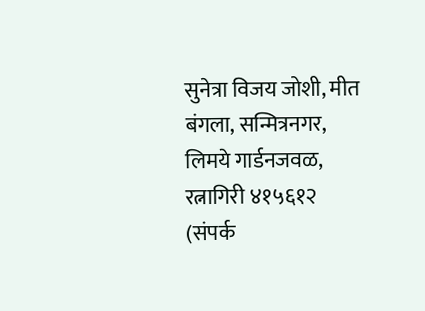सुनेत्रा विजय जोशी, मीत बंगला, सन्मित्रनगर, लिमये गार्डनजवळ, रत्नागिरी ४१५६१२ (संपर्क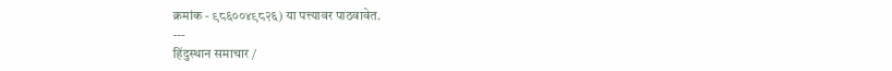क्रमांक - ९८६००४९८२६) या पत्त्यावर पाठवावेत.
---
हिंदुस्थान समाचार /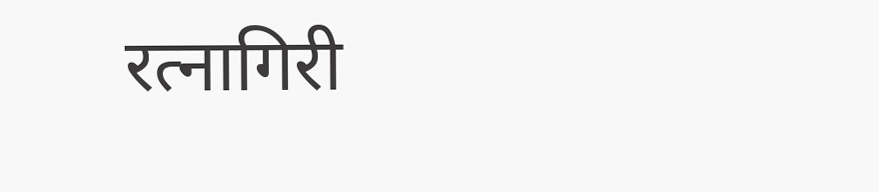रत्नागिरी